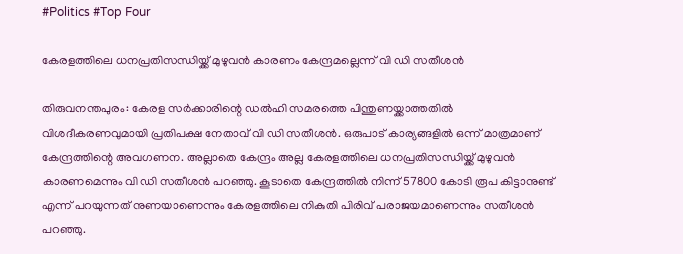#Politics #Top Four

കേരളത്തിലെ ധനപ്രതിസന്ധിയ്ക്ക് മുഴുവന്‍ കാരണം കേന്ദ്രമല്ലെന്ന് വി ഡി സതീശന്‍

തിരുവനന്തപുരം: കേരള സര്‍ക്കാരിന്റെ ഡല്‍ഹി സമരത്തെ പിന്തുണയ്ക്കാത്തതില്‍ വിശദീകരണവുമായി പ്രതിപക്ഷ നേതാവ് വി ഡി സതീശന്‍. ഒരുപാട് കാര്യങ്ങളില്‍ ഒന്ന് മാത്രമാണ് കേന്ദ്രത്തിന്റെ അവഗണന. അല്ലാതെ കേന്ദ്രം അല്ല കേരളത്തിലെ ധനപ്രതിസന്ധിയ്ക്ക് മുഴുവന്‍ കാരണമെന്നും വി ഡി സതീശന്‍ പറഞ്ഞു. കൂടാതെ കേന്ദ്രത്തില്‍ നിന്ന് 57800 കോടി രൂപ കിട്ടാനുണ്ട് എന്ന് പറയുന്നത് നുണയാണെന്നും കേരളത്തിലെ നികുതി പിരിവ് പരാജയമാണെന്നും സതീശന്‍ പറഞ്ഞു.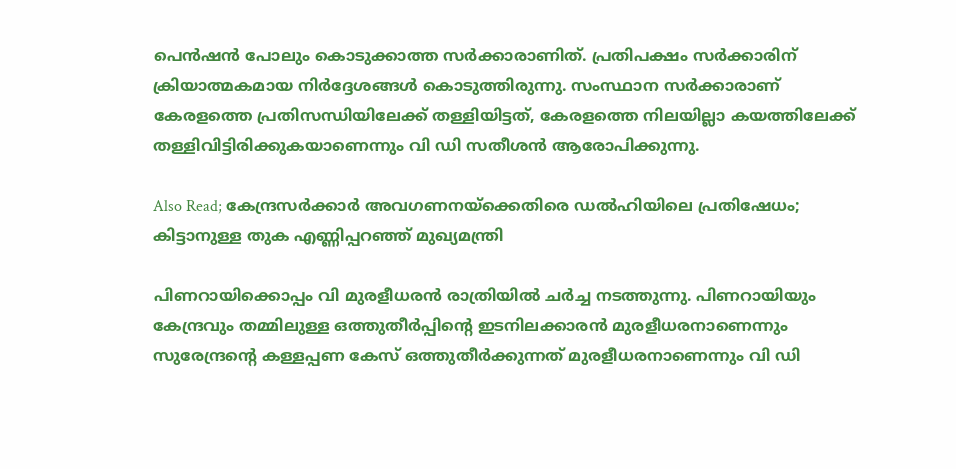പെന്‍ഷന്‍ പോലും കൊടുക്കാത്ത സര്‍ക്കാരാണിത്. പ്രതിപക്ഷം സര്‍ക്കാരിന് ക്രിയാത്മകമായ നിര്‍ദ്ദേശങ്ങള്‍ കൊടുത്തിരുന്നു. സംസ്ഥാന സര്‍ക്കാരാണ് കേരളത്തെ പ്രതിസന്ധിയിലേക്ക് തള്ളിയിട്ടത്, കേരളത്തെ നിലയില്ലാ കയത്തിലേക്ക് തള്ളിവിട്ടിരിക്കുകയാണെന്നും വി ഡി സതീശന്‍ ആരോപിക്കുന്നു.

Also Read; കേന്ദ്രസര്‍ക്കാര്‍ അവഗണനയ്‌ക്കെതിരെ ഡല്‍ഹിയിലെ പ്രതിഷേധം; കിട്ടാനുള്ള തുക എണ്ണിപ്പറഞ്ഞ് മുഖ്യമന്ത്രി

പിണറായിക്കൊപ്പം വി മുരളീധരന്‍ രാത്രിയില്‍ ചര്‍ച്ച നടത്തുന്നു. പിണറായിയും കേന്ദ്രവും തമ്മിലുള്ള ഒത്തുതീര്‍പ്പിന്റെ ഇടനിലക്കാരന്‍ മുരളീധരനാണെന്നും സുരേന്ദ്രന്റെ കള്ളപ്പണ കേസ് ഒത്തുതീര്‍ക്കുന്നത് മുരളീധരനാണെന്നും വി ഡി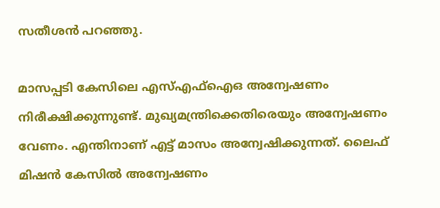സതീശന്‍ പറഞ്ഞു.

മാസപ്പടി കേസിലെ എസ്എഫ്‌ഐഒ അന്വേഷണം നിരീക്ഷിക്കുന്നുണ്ട്. മുഖ്യമന്ത്രിക്കെതിരെയും അന്വേഷണം വേണം. എന്തിനാണ് എട്ട് മാസം അന്വേഷിക്കുന്നത്. ലൈഫ് മിഷന്‍ കേസില്‍ അന്വേഷണം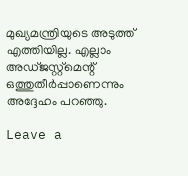മുഖ്യമന്ത്രിയുടെ അടുത്ത് എത്തിയില്ല. എല്ലാം അഡ്ജസ്റ്റ്‌മെന്റ് ഒത്തുതീര്‍പ്പാണെന്നും അദ്ദേഹം പറഞ്ഞു.

Leave a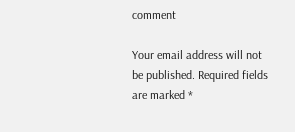comment

Your email address will not be published. Required fields are marked *